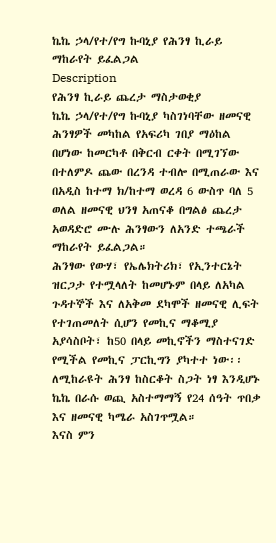ኬኬ ኃላ/የተ/የግ ኩባኒያ የሕንፃ ኪራይ ማከራየት ይፈልጋል
Description
የሕንፃ ኪራይ ጨረታ ማስታወቂያ
ኬኬ ኃላ/የተ/የግ ኩባኒያ ካስገነባቸው ዘመናዊ ሕንፃዎች መካከል የአፍሪካ ገበያ ማዕከል በሆነው ከመርካቶ በቅርብ ርቀት በሚገኘው በተለምዶ ጨው በረንዳ ተብሎ በሚጠራው እና በአዲስ ከተማ ክ/ከተማ ወረዳ 6 ውስጥ ባለ 5 ወለል ዘመናዊ ህንፃ አጠናቆ በግልፅ ጨረታ አወዳድሮ ሙሉ ሕንፃውን ለአንድ ተጫራች ማከራየት ይፈልጋል።
ሕንፃው የውሃ፣ የኤሌክትሪክ፣ የኢንተርኔት ዝርጋታ የተሟላለት ከመሆኑም በላይ ለአካል ጉዳተኞች እና ለአቅመ ደካሞች ዘመናዊ ሊፍት የተገጠመለት ሲሆን የመኪና ማቆሚያ አያሳስቦት፣ ከ50 በላይ መኪኖችን ማስተናገድ የሚችል የመኪና ፓርኪግን ያካተተ ነው፡፡
ለሚከራዩት ሕንፃ ከስርቆት ስጋት ነፃ እንዲሆኑ ኬኬ በራሱ ወጪ አስተማማኝ የ24 ሰዓት ጥበቃ እና ዘመናዊ ካሜራ አስገጥሟል።
እናስ ምን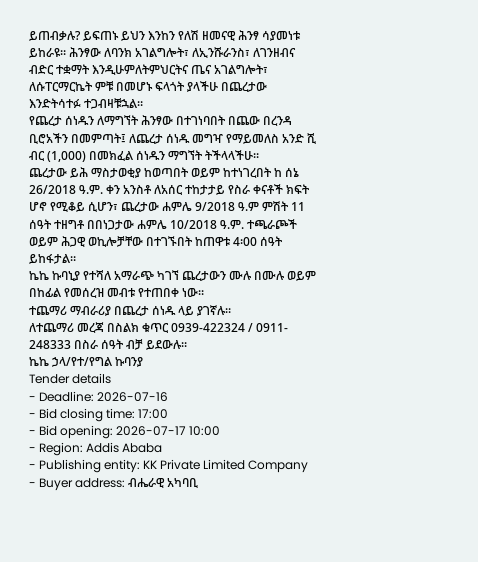ይጠብቃሉ? ይፍጠኑ ይህን እንከን የለሽ ዘመናዊ ሕንፃ ሳያመነቱ ይከራዩ። ሕንፃው ለባንክ አገልግሎት፣ ለኢንሹራንስ፣ ለገንዘብና ብድር ተቋማት እንዲሁምለትምህርትና ጤና አገልግሎት፣ ለሱፐርማርኬት ምቹ በመሆኑ ፍላጎት ያላችሁ በጨረታው እንድትሳተፉ ተጋብዛቹኋል።
የጨረታ ሰነዱን ለማግኘት ሕንፃው በተገነባበት በጨው በረንዳ ቢሮአችን በመምጣት፤ ለጨረታ ሰነዱ መግዣ የማይመለስ አንድ ሺ ብር (1,000) በመክፈል ሰነዱን ማግኘት ትችላላችሁ።
ጨረታው ይሕ ማስታወቂያ ከወጣበት ወይም ከተነገረበት ከ ሰኔ 26/2018 ዓ.ም. ቀን አንስቶ ለአሰር ተከታታይ የስራ ቀናቶች ክፍት ሆኖ የሚቆይ ሲሆን፣ ጨረታው ሐምሌ 9/2018 ዓ.ም ምሽት 11 ሰዓት ተዘግቶ በበነጋታው ሐምሌ 10/2018 ዓ.ም. ተጫራጮች ወይም ሕጋዊ ወኪሎቻቸው በተገኙበት ከጠዋቱ 4፡00 ሰዓት ይከፋታል።
ኬኬ ኩባኒያ የተሻለ አማራጭ ካገኘ ጨረታውን ሙሉ በሙሉ ወይም በከፊል የመሰረዝ መብቱ የተጠበቀ ነው።
ተጨማሪ ማብራሪያ በጨረታ ሰነዱ ላይ ያገኛሉ።
ለተጨማሪ መረጃ በስልክ ቁጥር 0939-422324 / 0911- 248333 በስራ ሰዓት ብቻ ይደውሉ።
ኬኬ ኃላ/የተ/የግል ኩባንያ
Tender details
- Deadline: 2026-07-16
- Bid closing time: 17:00
- Bid opening: 2026-07-17 10:00
- Region: Addis Ababa
- Publishing entity: KK Private Limited Company
- Buyer address: ብሔራዊ አካባቢ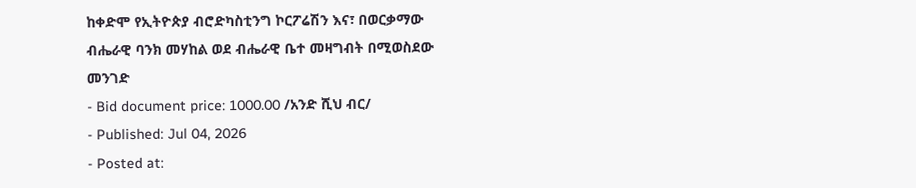ከቀድሞ የኢትዮጵያ ብሮድካስቲንግ ኮርፖሬሽን እና፣ በወርቃማው ብሔራዊ ባንክ መሃከል ወደ ብሔራዊ ቤተ መዛግብት በሚወስደው መንገድ
- Bid document price: 1000.00 /አንድ ሺህ ብር/
- Published: Jul 04, 2026
- Posted at: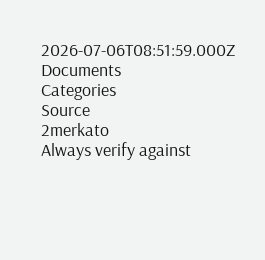2026-07-06T08:51:59.000Z
Documents
Categories
Source
2merkato
Always verify against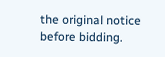the original notice before bidding.